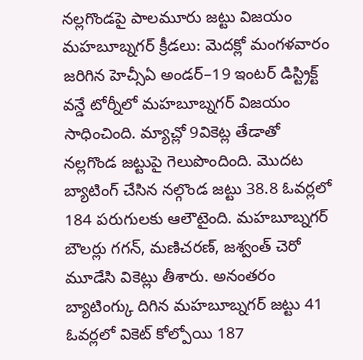నల్లగొండపై పాలమూరు జట్టు విజయం
మహబూబ్నగర్ క్రీడలు: మెదక్లో మంగళవారం జరిగిన హెచ్సీఏ అండర్–19 ఇంటర్ డిస్ట్రిక్ట్ వన్డే టోర్నీలో మహబూబ్నగర్ విజయం సాధించింది. మ్యాచ్లో 9వికెట్ల తేడాతో నల్లగొండ జట్టుపై గెలుపొందింది. మొదట బ్యాటింగ్ చేసిన నల్గొండ జట్టు 38.8 ఓవర్లలో 184 పరుగులకు ఆలౌటైంది. మహబూబ్నగర్ బౌలర్లు గగన్, మణిచరణ్, జశ్వంత్ చెరో మూడేసి వికెట్లు తీశారు. అనంతరం బ్యాటింగ్కు దిగిన మహబూబ్నగర్ జట్టు 41 ఓవర్లలో వికెట్ కోల్పోయి 187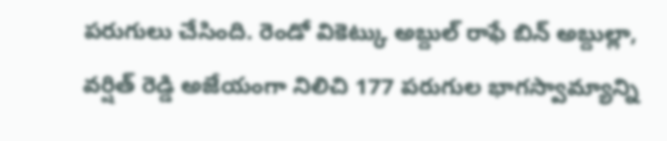పరుగులు చేసింది. రెండో వికెట్కు అబ్దుల్ రాఫే బిన్ అబ్దుల్లా, వర్షిత్ రెడ్డి అజేయంగా నిలిచి 177 పరుగుల భాగస్వామ్యాన్ని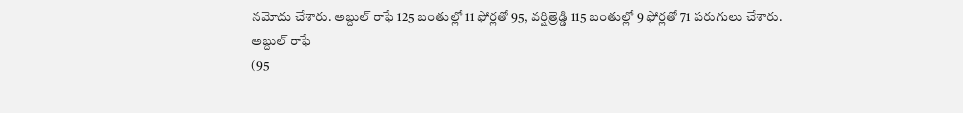నమోదు చేశారు. అబ్దుల్ రాఫే 125 బంతుల్లో 11 ఫోర్లతో 95, వర్షిత్రెడ్డి 115 బంతుల్లో 9 ఫోర్లతో 71 పరుగులు చేశారు.
అబ్దుల్ రాఫే
(95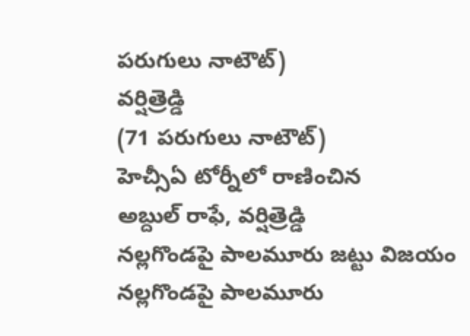పరుగులు నాటౌట్)
వర్షిత్రెడ్డి
(71 పరుగులు నాటౌట్)
హెచ్సీఏ టోర్నీలో రాణించిన
అబ్దుల్ రాఫే, వర్షిత్రెడ్డి
నల్లగొండపై పాలమూరు జట్టు విజయం
నల్లగొండపై పాలమూరు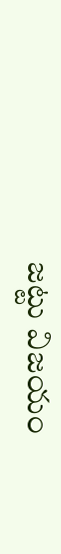జట్టు విజయం